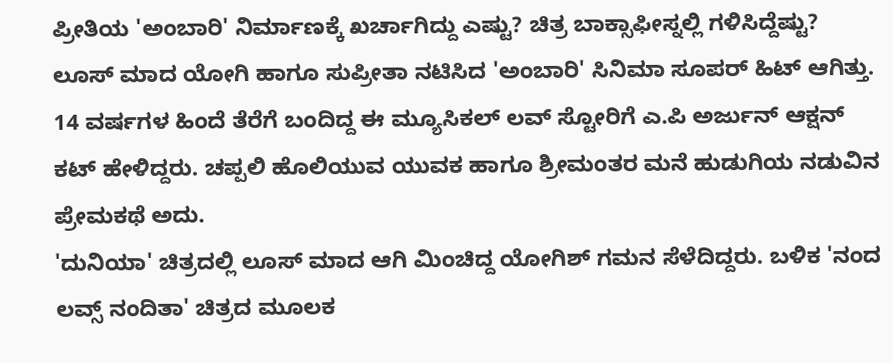ಪ್ರೀತಿಯ 'ಅಂಬಾರಿ' ನಿರ್ಮಾಣಕ್ಕೆ ಖರ್ಚಾಗಿದ್ದು ಎಷ್ಟು? ಚಿತ್ರ ಬಾಕ್ಸಾಫೀಸ್ನಲ್ಲಿ ಗಳಿಸಿದ್ದೆಷ್ಟು?
ಲೂಸ್ ಮಾದ ಯೋಗಿ ಹಾಗೂ ಸುಪ್ರೀತಾ ನಟಿಸಿದ 'ಅಂಬಾರಿ' ಸಿನಿಮಾ ಸೂಪರ್ ಹಿಟ್ ಆಗಿತ್ತು. 14 ವರ್ಷಗಳ ಹಿಂದೆ ತೆರೆಗೆ ಬಂದಿದ್ದ ಈ ಮ್ಯೂಸಿಕಲ್ ಲವ್ ಸ್ಟೋರಿಗೆ ಎ.ಪಿ ಅರ್ಜುನ್ ಆಕ್ಷನ್ ಕಟ್ ಹೇಳಿದ್ದರು. ಚಪ್ಪಲಿ ಹೊಲಿಯುವ ಯುವಕ ಹಾಗೂ ಶ್ರೀಮಂತರ ಮನೆ ಹುಡುಗಿಯ ನಡುವಿನ ಪ್ರೇಮಕಥೆ ಅದು.
'ದುನಿಯಾ' ಚಿತ್ರದಲ್ಲಿ ಲೂಸ್ ಮಾದ ಆಗಿ ಮಿಂಚಿದ್ದ ಯೋಗಿಶ್ ಗಮನ ಸೆಳೆದಿದ್ದರು. ಬಳಿಕ 'ನಂದ ಲವ್ಸ್ ನಂದಿತಾ' ಚಿತ್ರದ ಮೂಲಕ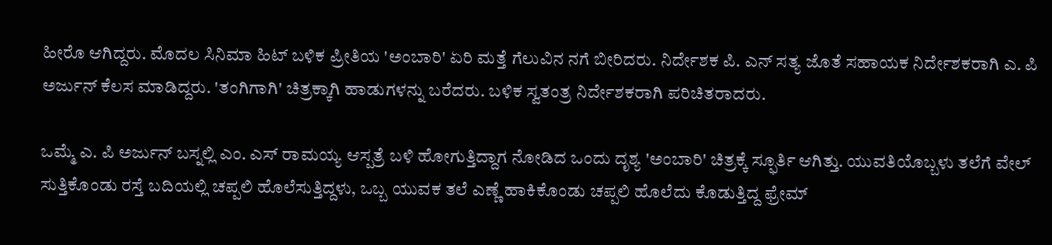ಹೀರೊ ಆಗಿದ್ದರು. ಮೊದಲ ಸಿನಿಮಾ ಹಿಟ್ ಬಳಿಕ ಪ್ರೀತಿಯ 'ಅಂಬಾರಿ' ಏರಿ ಮತ್ತೆ ಗೆಲುವಿನ ನಗೆ ಬೀರಿದರು. ನಿರ್ದೇಶಕ ಪಿ. ಎನ್ ಸತ್ಯ ಜೊತೆ ಸಹಾಯಕ ನಿರ್ದೇಶಕರಾಗಿ ಎ. ಪಿ ಅರ್ಜುನ್ ಕೆಲಸ ಮಾಡಿದ್ದರು. 'ತಂಗಿಗಾಗಿ' ಚಿತ್ರಕ್ಕಾಗಿ ಹಾಡುಗಳನ್ನು ಬರೆದರು. ಬಳಿಕ ಸ್ವತಂತ್ರ ನಿರ್ದೇಶಕರಾಗಿ ಪರಿಚಿತರಾದರು.

ಒಮ್ಮೆ ಎ. ಪಿ ಅರ್ಜುನ್ ಬಸ್ನಲ್ಲಿ ಎಂ. ಎಸ್ ರಾಮಯ್ಯ ಆಸ್ಪತ್ರೆ ಬಳಿ ಹೋಗುತ್ತಿದ್ದಾಗ ನೋಡಿದ ಒಂದು ದೃಶ್ಯ 'ಅಂಬಾರಿ' ಚಿತ್ರಕ್ಕೆ ಸ್ಫೂರ್ತಿ ಆಗಿತ್ತು. ಯುವತಿಯೊಬ್ಬಳು ತಲೆಗೆ ವೇಲ್ ಸುತ್ತಿಕೊಂಡು ರಸ್ತೆ ಬದಿಯಲ್ಲಿ ಚಪ್ಪಲಿ ಹೊಲೆಸುತ್ತಿದ್ದಳು, ಒಬ್ಬ ಯುವಕ ತಲೆ ಎಣ್ಣೆ ಹಾಕಿಕೊಂಡು ಚಪ್ಪಲಿ ಹೊಲೆದು ಕೊಡುತ್ತಿದ್ದ ಫ್ರೇಮ್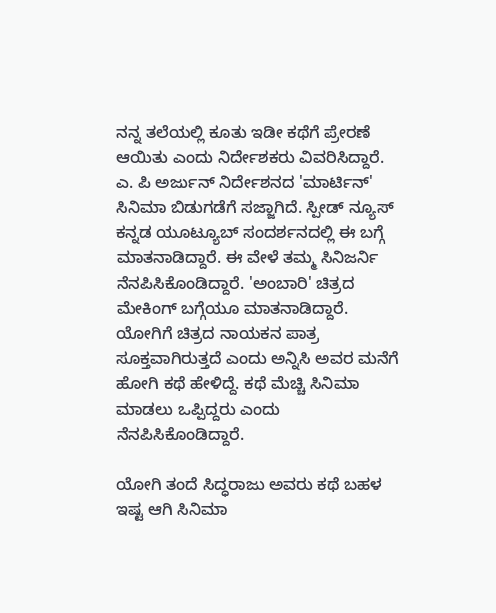ನನ್ನ ತಲೆಯಲ್ಲಿ ಕೂತು ಇಡೀ ಕಥೆಗೆ ಪ್ರೇರಣೆ ಆಯಿತು ಎಂದು ನಿರ್ದೇಶಕರು ವಿವರಿಸಿದ್ದಾರೆ.
ಎ. ಪಿ ಅರ್ಜುನ್ ನಿರ್ದೇಶನದ 'ಮಾರ್ಟಿನ್' ಸಿನಿಮಾ ಬಿಡುಗಡೆಗೆ ಸಜ್ಜಾಗಿದೆ. ಸ್ಪೀಡ್ ನ್ಯೂಸ್ ಕನ್ನಡ ಯೂಟ್ಯೂಬ್ ಸಂದರ್ಶನದಲ್ಲಿ ಈ ಬಗ್ಗೆ ಮಾತನಾಡಿದ್ದಾರೆ. ಈ ವೇಳೆ ತಮ್ಮ ಸಿನಿಜರ್ನಿ ನೆನಪಿಸಿಕೊಂಡಿದ್ದಾರೆ. 'ಅಂಬಾರಿ' ಚಿತ್ರದ ಮೇಕಿಂಗ್ ಬಗ್ಗೆಯೂ ಮಾತನಾಡಿದ್ದಾರೆ. ಯೋಗಿಗೆ ಚಿತ್ರದ ನಾಯಕನ ಪಾತ್ರ ಸೂಕ್ತವಾಗಿರುತ್ತದೆ ಎಂದು ಅನ್ನಿಸಿ ಅವರ ಮನೆಗೆ ಹೋಗಿ ಕಥೆ ಹೇಳಿದ್ದೆ. ಕಥೆ ಮೆಚ್ಚಿ ಸಿನಿಮಾ ಮಾಡಲು ಒಪ್ಪಿದ್ದರು ಎಂದು ನೆನಪಿಸಿಕೊಂಡಿದ್ದಾರೆ.

ಯೋಗಿ ತಂದೆ ಸಿದ್ಧರಾಜು ಅವರು ಕಥೆ ಬಹಳ ಇಷ್ಟ ಆಗಿ ಸಿನಿಮಾ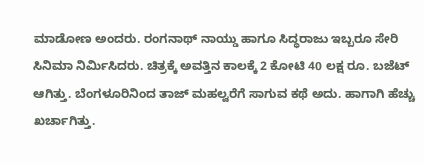ಮಾಡೋಣ ಅಂದರು. ರಂಗನಾಥ್ ನಾಯ್ಡು ಹಾಗೂ ಸಿದ್ಧರಾಜು ಇಬ್ಬರೂ ಸೇರಿ ಸಿನಿಮಾ ನಿರ್ಮಿಸಿದರು. ಚಿತ್ರಕ್ಕೆ ಅವತ್ತಿನ ಕಾಲಕ್ಕೆ 2 ಕೋಟಿ 40 ಲಕ್ಷ ರೂ. ಬಜೆಟ್ ಆಗಿತ್ತು. ಬೆಂಗಳೂರಿನಿಂದ ತಾಜ್ ಮಹಲ್ವರೆಗೆ ಸಾಗುವ ಕಥೆ ಅದು. ಹಾಗಾಗಿ ಹೆಚ್ಚು ಖರ್ಚಾಗಿತ್ತು.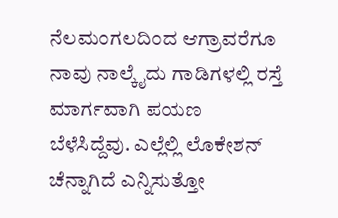ನೆಲಮಂಗಲದಿಂದ ಆಗ್ರಾವರೆಗೂ ನಾವು ನಾಲ್ಕೈದು ಗಾಡಿಗಳಲ್ಲಿ ರಸ್ತೆ ಮಾರ್ಗವಾಗಿ ಪಯಣ ಬೆಳೆಸಿದ್ದೆವು. ಎಲ್ಲೆಲ್ಲಿ ಲೊಕೇಶನ್ ಚೆನ್ನಾಗಿದೆ ಎನ್ನಿಸುತ್ತೋ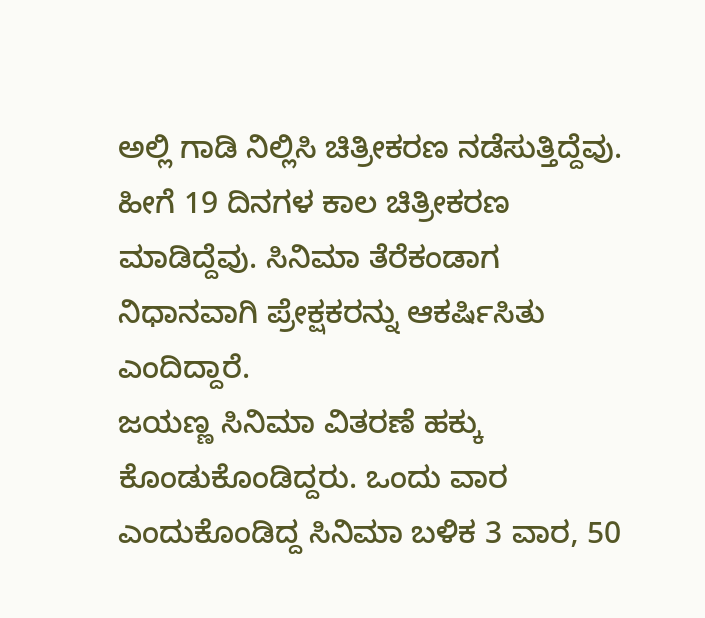ಅಲ್ಲಿ ಗಾಡಿ ನಿಲ್ಲಿಸಿ ಚಿತ್ರೀಕರಣ ನಡೆಸುತ್ತಿದ್ದೆವು. ಹೀಗೆ 19 ದಿನಗಳ ಕಾಲ ಚಿತ್ರೀಕರಣ ಮಾಡಿದ್ದೆವು. ಸಿನಿಮಾ ತೆರೆಕಂಡಾಗ ನಿಧಾನವಾಗಿ ಪ್ರೇಕ್ಷಕರನ್ನು ಆಕರ್ಷಿಸಿತು ಎಂದಿದ್ದಾರೆ.
ಜಯಣ್ಣ ಸಿನಿಮಾ ವಿತರಣೆ ಹಕ್ಕು ಕೊಂಡುಕೊಂಡಿದ್ದರು. ಒಂದು ವಾರ ಎಂದುಕೊಂಡಿದ್ದ ಸಿನಿಮಾ ಬಳಿಕ 3 ವಾರ, 50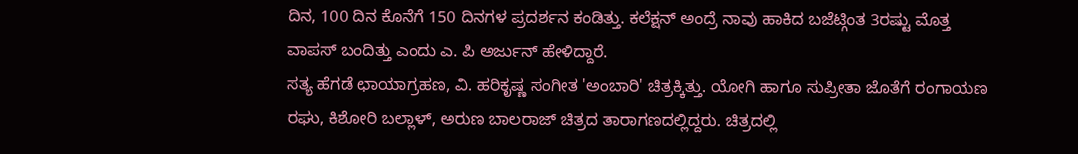ದಿನ, 100 ದಿನ ಕೊನೆಗೆ 150 ದಿನಗಳ ಪ್ರದರ್ಶನ ಕಂಡಿತ್ತು. ಕಲೆಕ್ಷನ್ ಅಂದ್ರೆ ನಾವು ಹಾಕಿದ ಬಜೆಟ್ಗಿಂತ 3ರಷ್ಟು ಮೊತ್ತ ವಾಪಸ್ ಬಂದಿತ್ತು ಎಂದು ಎ. ಪಿ ಅರ್ಜುನ್ ಹೇಳಿದ್ದಾರೆ.
ಸತ್ಯ ಹೆಗಡೆ ಛಾಯಾಗ್ರಹಣ, ವಿ. ಹರಿಕೃಷ್ಣ ಸಂಗೀತ 'ಅಂಬಾರಿ' ಚಿತ್ರಕ್ಕಿತ್ತು. ಯೋಗಿ ಹಾಗೂ ಸುಪ್ರೀತಾ ಜೊತೆಗೆ ರಂಗಾಯಣ ರಘು, ಕಿಶೋರಿ ಬಲ್ಲಾಳ್, ಅರುಣ ಬಾಲರಾಜ್ ಚಿತ್ರದ ತಾರಾಗಣದಲ್ಲಿದ್ದರು. ಚಿತ್ರದಲ್ಲಿ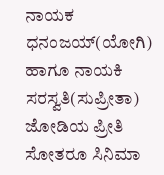ನಾಯಕ ಧನಂಜಯ್(ಯೋಗಿ) ಹಾಗೂ ನಾಯಕಿ ಸರಸ್ವತಿ(ಸುಪ್ರೀತಾ) ಜೋಡಿಯ ಪ್ರೀತಿ ಸೋತರೂ ಸಿನಿಮಾ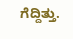ಗೆದ್ದಿತ್ತು.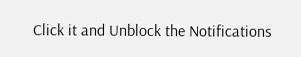Click it and Unblock the Notifications